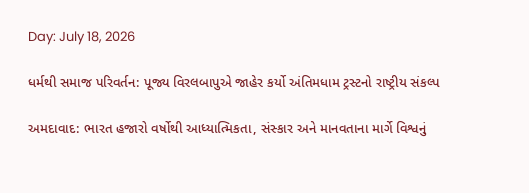Day: July 18, 2026

ધર્મથી સમાજ પરિવર્તન: પૂજ્ય વિરલબાપુએ જાહેર કર્યો અંતિમધામ ટ્રસ્ટનો રાષ્ટ્રીય સંકલ્પ

અમદાવાદ: ભારત હજારો વર્ષોથી આધ્યાત્મિકતા, સંસ્કાર અને માનવતાના માર્ગે વિશ્વનું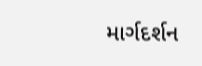માર્ગદર્શન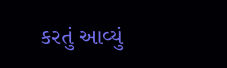કરતું આવ્યું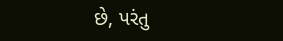છે, પરંતુ